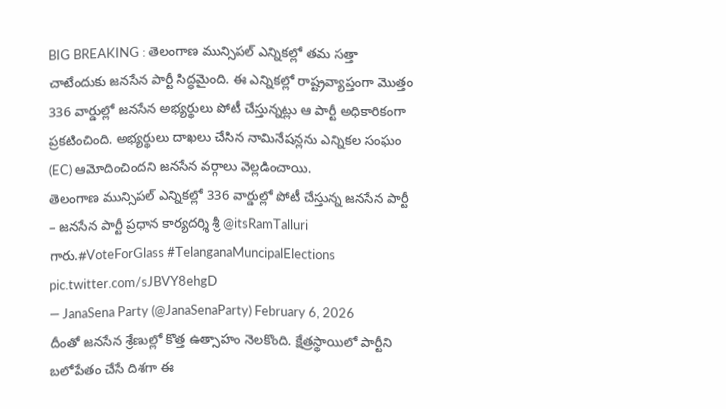BIG BREAKING : తెలంగాణ మున్సిపల్ ఎన్నికల్లో తమ సత్తా చాటేందుకు జనసేన పార్టీ సిద్ధమైంది. ఈ ఎన్నికల్లో రాష్ట్రవ్యాప్తంగా మొత్తం 336 వార్డుల్లో జనసేన అభ్యర్థులు పోటీ చేస్తున్నట్లు ఆ పార్టీ అధికారికంగా ప్రకటించింది. అభ్యర్థులు దాఖలు చేసిన నామినేషన్లను ఎన్నికల సంఘం (EC) ఆమోదించిందని జనసేన వర్గాలు వెల్లడించాయి.
తెలంగాణ మున్సిపల్ ఎన్నికల్లో 336 వార్డుల్లో పోటీ చేస్తున్న జనసేన పార్టీ – జనసేన పార్టీ ప్రధాన కార్యదర్శి శ్రీ @itsRamTalluri గారు.#VoteForGlass #TelanganaMuncipalElections pic.twitter.com/sJBVY8ehgD
— JanaSena Party (@JanaSenaParty) February 6, 2026
దీంతో జనసేన శ్రేణుల్లో కొత్త ఉత్సాహం నెలకొంది. క్షేత్రస్థాయిలో పార్టీని బలోపేతం చేసే దిశగా ఈ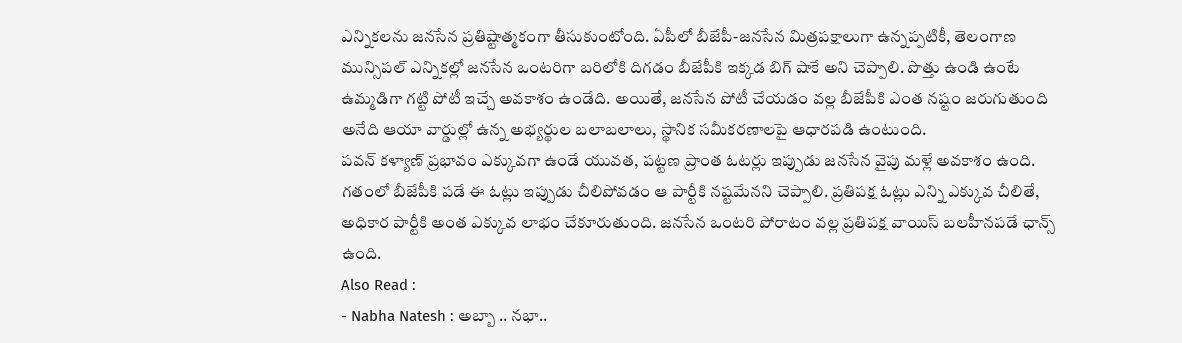ఎన్నికలను జనసేన ప్రతిష్టాత్మకంగా తీసుకుంటోంది. ఏపీలో బీజేపీ-జనసేన మిత్రపక్షాలుగా ఉన్నప్పటికీ, తెలంగాణ మున్సిపల్ ఎన్నికల్లో జనసేన ఒంటరిగా బరిలోకి దిగడం బీజేపీకి ఇక్కడ బిగ్ షాకే అని చెప్పాలి. పొత్తు ఉండి ఉంటే ఉమ్మడిగా గట్టి పోటీ ఇచ్చే అవకాశం ఉండేది. అయితే, జనసేన పోటీ చేయడం వల్ల బీజేపీకి ఎంత నష్టం జరుగుతుంది అనేది ఆయా వార్డుల్లో ఉన్న అభ్యర్థుల బలాబలాలు, స్థానిక సమీకరణాలపై ఆధారపడి ఉంటుంది.
పవన్ కళ్యాణ్ ప్రభావం ఎక్కువగా ఉండే యువత, పట్టణ ప్రాంత ఓటర్లు ఇప్పుడు జనసేన వైపు మళ్లే అవకాశం ఉంది. గతంలో బీజేపీకి పడే ఈ ఓట్లు ఇప్పుడు చీలిపోవడం ఆ పార్టీకి నష్టమేనని చెప్పాలి. ప్రతిపక్ష ఓట్లు ఎన్ని ఎక్కువ చీలితే, అధికార పార్టీకి అంత ఎక్కువ లాభం చేకూరుతుంది. జనసేన ఒంటరి పోరాటం వల్ల ప్రతిపక్ష వాయిస్ బలహీనపడే ఛాన్స్ ఉంది.
Also Read :
- Nabha Natesh : అబ్బా .. నభా..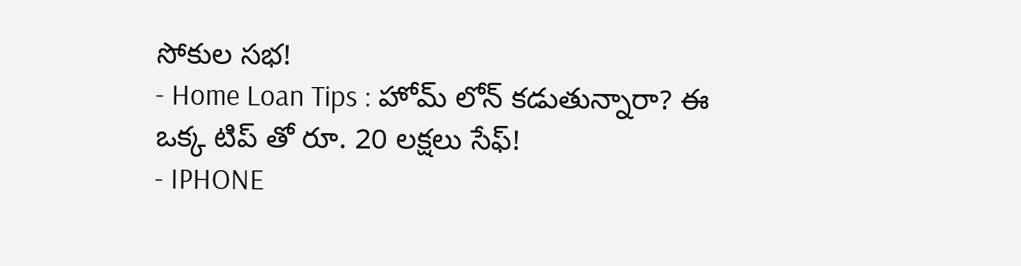సోకుల సభ!
- Home Loan Tips : హోమ్ లోన్ కడుతున్నారా? ఈ ఒక్క టిప్ తో రూ. 20 లక్షలు సేఫ్!
- IPHONE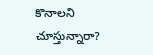కొనాలని చూస్తున్నారా?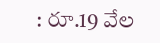: రూ.19 వేల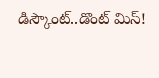డిస్కౌంట్..డొంట్ మిస్!